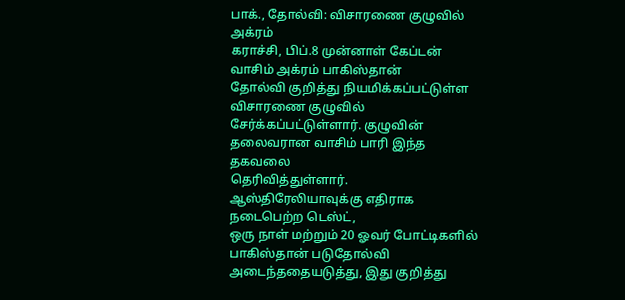பாக்., தோல்வி: விசாரணை குழுவில் அக்ரம்
கராச்சி, பிப்.8 முன்னாள் கேப்டன் வாசிம் அக்ரம் பாகிஸ்தான்
தோல்வி குறித்து நியமிக்கப்பட்டுள்ள விசாரணை குழுவில்
சேர்க்கப்பட்டுள்ளார். குழுவின் தலைவரான வாசிம் பாரி இந்த தகவலை
தெரிவித்துள்ளார்.
ஆஸ்திரேலியாவுக்கு எதிராக நடைபெற்ற டெஸ்ட்,
ஒரு நாள் மற்றும் 20 ஓவர் போட்டிகளில் பாகிஸ்தான் படுதோல்வி
அடைந்ததையடுத்து, இது குறித்து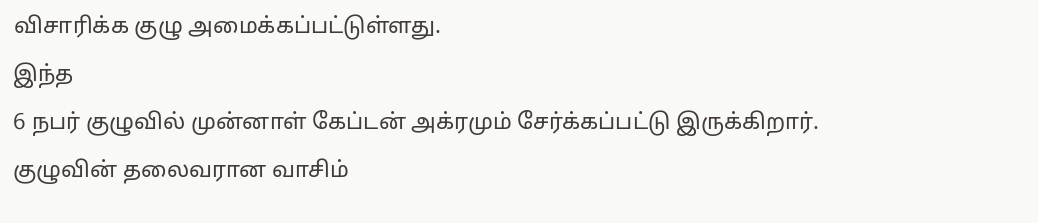விசாரிக்க குழு அமைக்கப்பட்டுள்ளது.
இந்த
6 நபர் குழுவில் முன்னாள் கேப்டன் அக்ரமும் சேர்க்கப்பட்டு இருக்கிறார்.
குழுவின் தலைவரான வாசிம்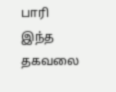பாரி இந்த தகவலை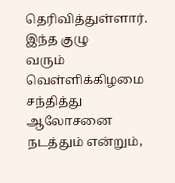தெரிவித்துள்ளார். இந்த குழு
வரும் வெள்ளிக்கிழமை சந்தித்து ஆலோசனை நடத்தும் என்றும்,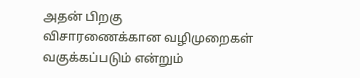அதன் பிறகு
விசாரணைக்கான வழிமுறைகள் வகுக்கப்படும் என்றும்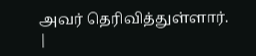அவர் தெரிவித்துள்ளார்.
|